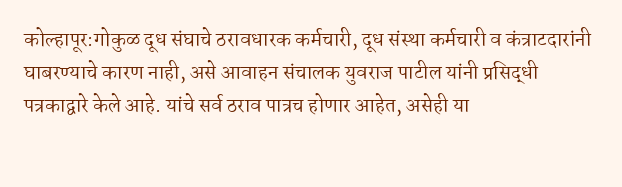कोल्हापूर:गोकुळ दूध संघाचे ठरावधारक कर्मचारी, दूध संस्था कर्मचारी व कंत्राटदारांनी घाबरण्याचे कारण नाही, असे आवाहन संचालक युवराज पाटील यांनी प्रसिद्धी पत्रकाद्वारे केले आहे. यांचे सर्व ठराव पात्रच होणार आहेत, असेही या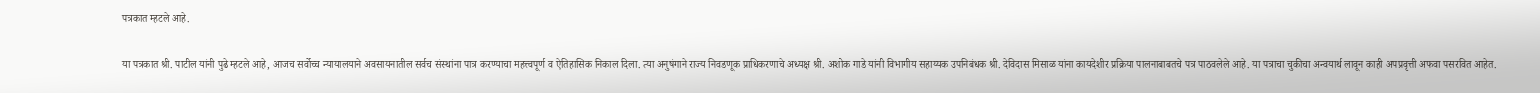पत्रकात म्हटले आहे.

या पत्रकात श्री. पाटील यांनी पुढे म्हटले आहे, आजच सर्वोच्च न्यायालयाने अवसायनातील सर्वच संस्थांना पात्र करण्याचा महत्त्वपूर्ण व ऐतिहासिक निकाल दिला. त्या अनुषंगाने राज्य निवडणूक प्राधिकरणाचे अध्यक्ष श्री. अशोक गाडे यांनी विभागीय सहाय्यक उपनिबंधक श्री. देविदास मिसाळ यांना कायदेशीर प्रक्रिया पालनाबाबतचे पत्र पाठवलेले आहे. या पत्राचा चुकीचा अन्वयार्थ लावून काही अपप्रवृत्ती अफवा पसरवित आहेत.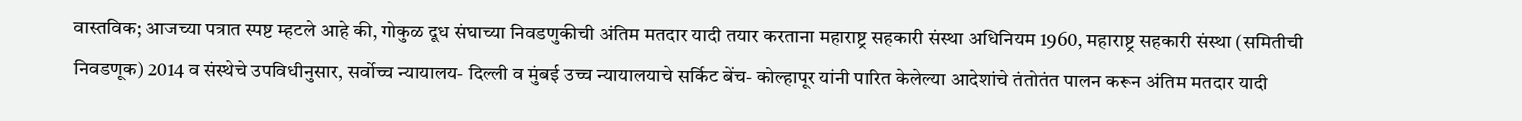वास्तविक; आजच्या पत्रात स्पष्ट म्हटले आहे की, गोकुळ दूध संघाच्या निवडणुकीची अंतिम मतदार यादी तयार करताना महाराष्ट्र सहकारी संस्था अधिनियम 1960, महाराष्ट्र सहकारी संस्था (समितीची निवडणूक) 2014 व संस्थेचे उपविधीनुसार, सर्वोच्च न्यायालय- दिल्ली व मुंबई उच्च न्यायालयाचे सर्किट बेंच- कोल्हापूर यांनी पारित केलेल्या आदेशांचे तंतोतंत पालन करून अंतिम मतदार यादी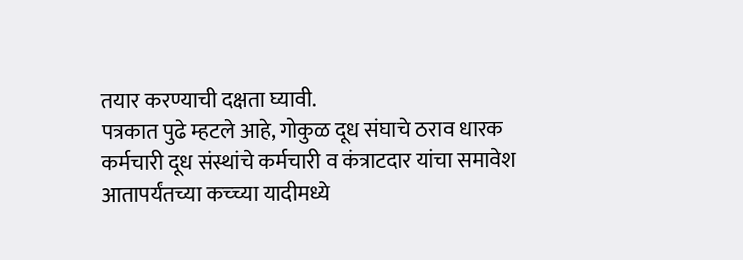तयार करण्याची दक्षता घ्यावी.
पत्रकात पुढे म्हटले आहे, गोकुळ दूध संघाचे ठराव धारक कर्मचारी दूध संस्थांचे कर्मचारी व कंत्राटदार यांचा समावेश आतापर्यंतच्या कच्च्या यादीमध्ये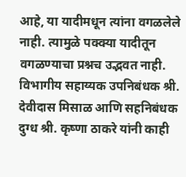आहे, या यादीमधून त्यांना वगळलेले नाही. त्यामुळे पक्क्या यादीतून वगळण्याचा प्रश्नच उद्भवत नाही. विभागीय सहाय्यक उपनिबंधक श्री. देवीदास मिसाळ आणि सहनिबंधक दुग्ध श्री. कृष्णा ठाकरे यांनी काही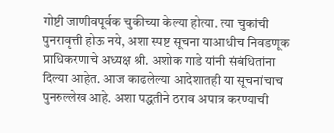गोष्टी जाणीवपूर्वक चुकीच्या केल्या होत्या. त्या चुकांची पुनरावृत्ती होऊ नये, अशा स्पष्ट सूचना याआधीच निवडणूक प्राधिकरणाचे अध्यक्ष श्री. अशोक गाडे यांनी संबंधितांना दिल्या आहेत. आज काढलेल्या आदेशातही या सूचनांचाच पुनरुल्लेख आहे. अशा पद्धतीने ठराव अपात्र करण्याची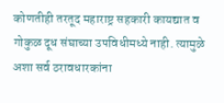कोणतीही तरतूद महाराष्ट्र सहकारी कायद्यात व गोकुळ दूध संघाच्या उपविधीमध्ये नाही. त्यामुळे अशा सर्व ठरावधारकांना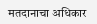मतदानाचा अधिकार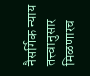नैसर्गिक न्याय तत्त्वानुसार मिळणारच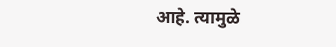आहे. त्यामुळे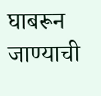घाबरून जाण्याची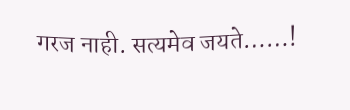गरज नाही. सत्यमेव जयते……!